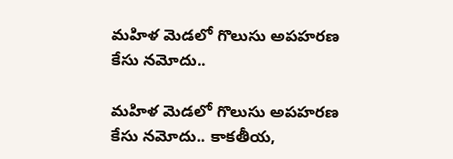మహిళ మెడలో గొలుసు అపహరణ కేసు నమోదు..

మహిళ మెడలో గొలుసు అపహరణ కేసు నమోదు.. కాకతీయ,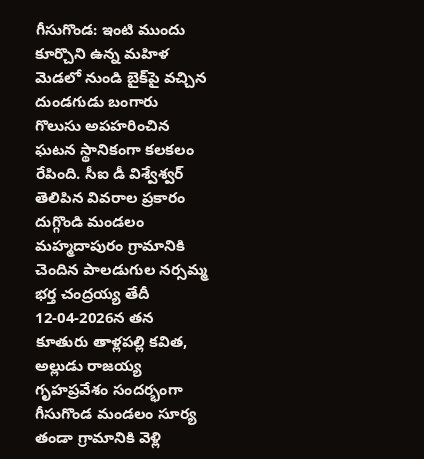గీసుగొండ: ఇంటి ముందు కూర్చొని ఉన్న మహిళ మెడలో నుండి బైక్‌పై వచ్చిన దుండగుడు బంగారు గొలుసు అపహరించిన ఘటన స్థానికంగా కలకలం రేపింది. సీఐ డీ విశ్వేశ్వర్ తెలిపిన వివరాల ప్రకారం దుగ్గొండి మండలం మహ్మదాపురం గ్రామానికి చెందిన పాలడుగుల నర్సమ్మ భర్త చంద్రయ్య తేదీ 12-04-2026న తన కూతురు తాళ్లపల్లి కవిత, అల్లుడు రాజయ్య గృహప్రవేశం సందర్భంగా గీసుగొండ మండలం సూర్య తండా గ్రామానికి వెళ్లి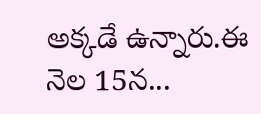అక్కడే ఉన్నారు.ఈ నెల 15న...